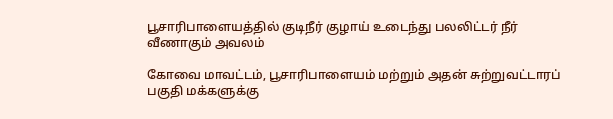பூசாரிபாளையத்தில் குடிநீர் குழாய் உடைந்து பலலிட்டர் நீர் வீணாகும் அவலம்

கோவை மாவட்டம், பூசாரிபாளையம் மற்றும் அதன் சுற்றுவட்டாரப் பகுதி மக்களுக்கு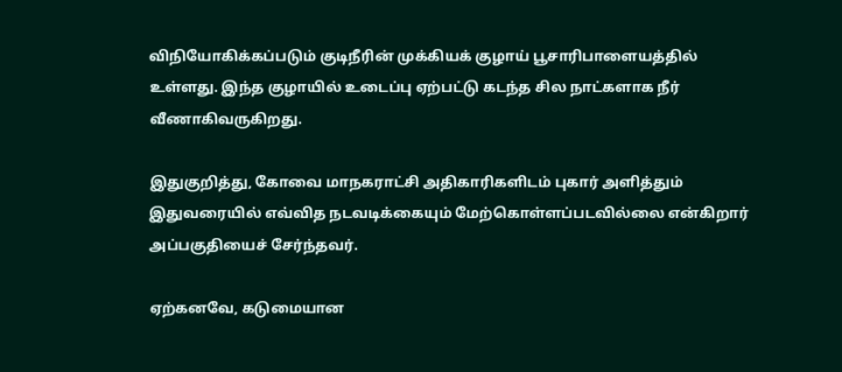விநியோகிக்கப்படும் குடிநீரின் முக்கியக் குழாய் பூசாரிபாளையத்தில் உள்ளது. இந்த குழாயில் உடைப்பு ஏற்பட்டு கடந்த சில நாட்களாக நீர் வீணாகிவருகிறது.

இதுகுறித்து, கோவை மாநகராட்சி அதிகாரிகளிடம் புகார் அளித்தும் இதுவரையில் எவ்வித நடவடிக்கையும் மேற்கொள்ளப்படவில்லை என்கிறார் அப்பகுதியைச் சேர்ந்தவர்.

ஏற்கனவே, கடுமையான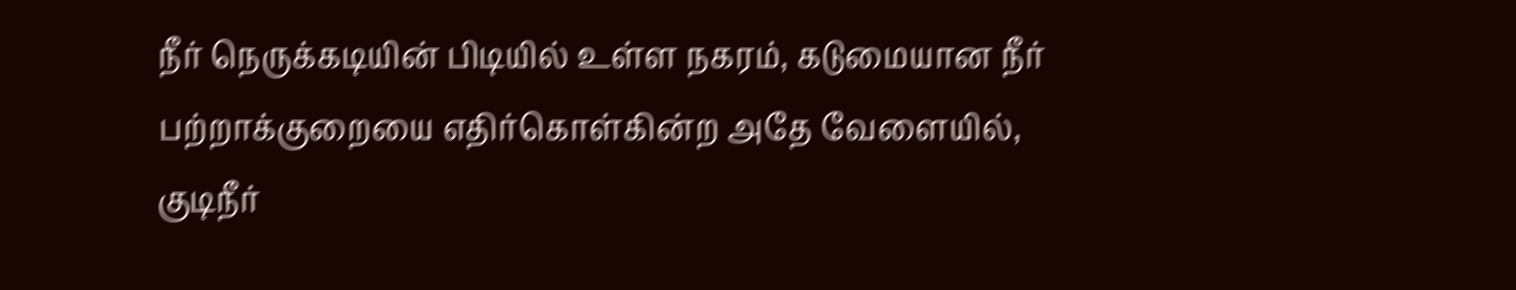நீர் நெருக்கடியின் பிடியில் உள்ள நகரம், கடுமையான நீர் பற்றாக்குறையை எதிர்கொள்கின்ற அதே வேளையில், குடிநீர்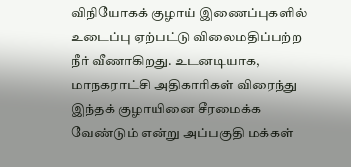விநியோகக் குழாய் இணைப்புகளில் உடைப்பு ஏற்பட்டு விலைமதிப்பற்ற நீர் வீணாகிறது. உடனடியாக, மாநகராட்சி அதிகாரிகள் விரைந்து இந்தக் குழாயினை சீரமைக்க வேண்டும் என்று அப்பகுதி மக்கள்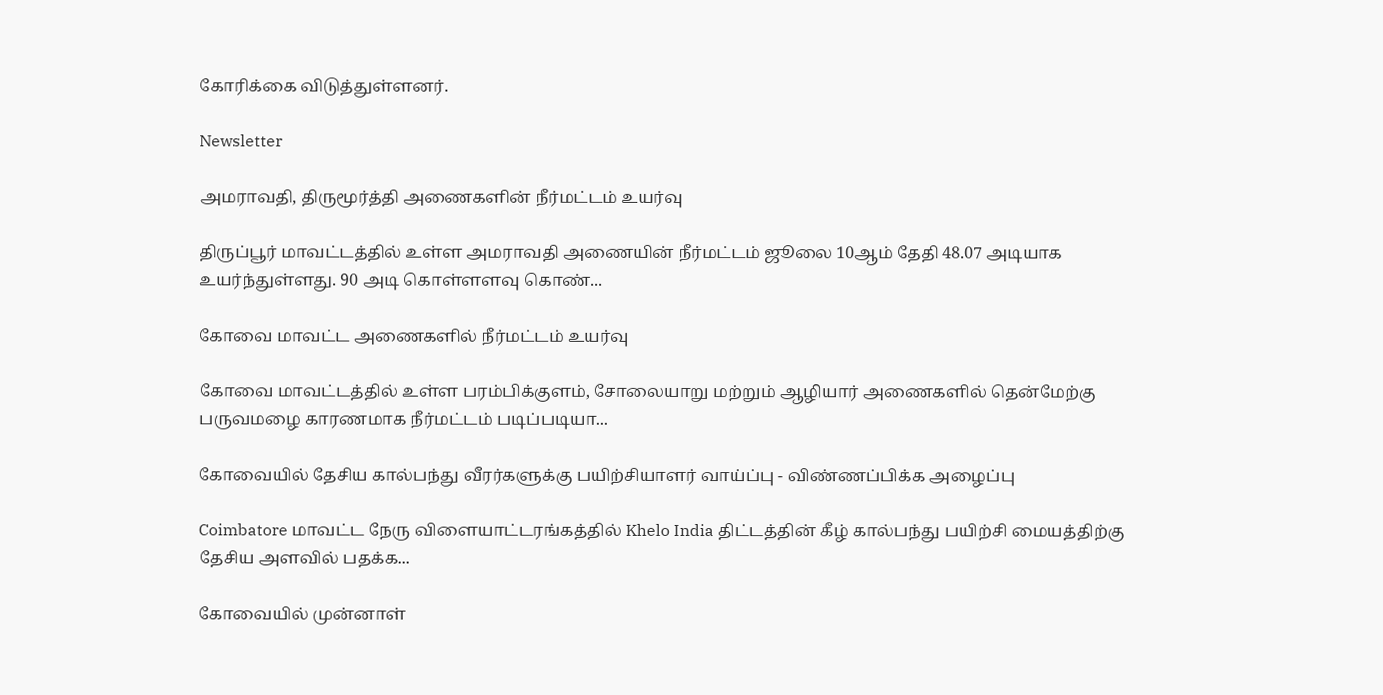கோரிக்கை விடுத்துள்ளனர்.

Newsletter

அமராவதி, திருமூர்த்தி அணைகளின் நீர்மட்டம் உயர்வு

திருப்பூர் மாவட்டத்தில் உள்ள அமராவதி அணையின் நீர்மட்டம் ஜூலை 10ஆம் தேதி 48.07 அடியாக உயர்ந்துள்ளது. 90 அடி கொள்ளளவு கொண்...

கோவை மாவட்ட அணைகளில் நீர்மட்டம் உயர்வு

கோவை மாவட்டத்தில் உள்ள பரம்பிக்குளம், சோலையாறு மற்றும் ஆழியார் அணைகளில் தென்மேற்கு பருவமழை காரணமாக நீர்மட்டம் படிப்படியா...

கோவையில் தேசிய கால்பந்து வீரர்களுக்கு பயிற்சியாளர் வாய்ப்பு - விண்ணப்பிக்க அழைப்பு

Coimbatore மாவட்ட நேரு விளையாட்டரங்கத்தில் Khelo India திட்டத்தின் கீழ் கால்பந்து பயிற்சி மையத்திற்கு தேசிய அளவில் பதக்க...

கோவையில் முன்னாள்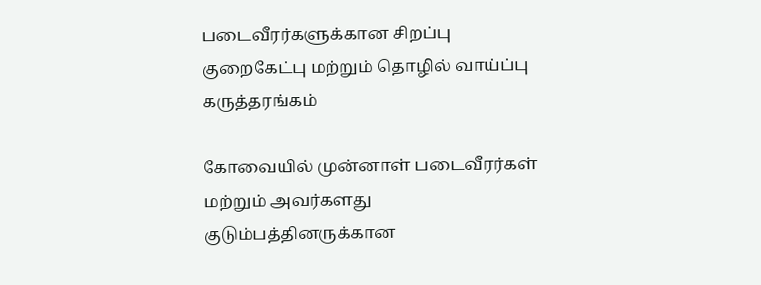படைவீரர்களுக்கான சிறப்பு குறைகேட்பு மற்றும் தொழில் வாய்ப்பு கருத்தரங்கம்

கோவையில் முன்னாள் படைவீரர்கள் மற்றும் அவர்களது குடும்பத்தினருக்கான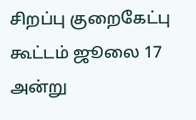சிறப்பு குறைகேட்பு கூட்டம் ஜூலை 17 அன்று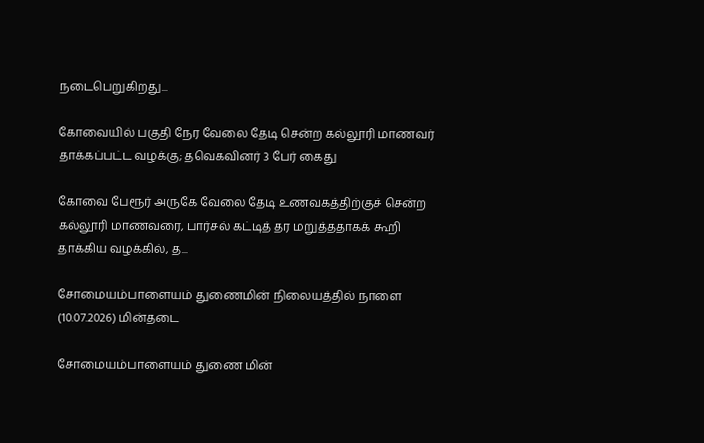நடைபெறுகிறது...

கோவையில் பகுதி நேர வேலை தேடி சென்ற கல்லூரி மாணவர் தாக்கப்பட்ட வழக்கு; தவெகவினர் 3 பேர் கைது

கோவை பேரூர் அருகே வேலை தேடி உணவகத்திற்குச் சென்ற கல்லூரி மாணவரை, பார்சல் கட்டித் தர மறுத்ததாகக் கூறி தாக்கிய வழக்கில், த...

சோமையம்பாளையம் துணைமின் நிலையத்தில் நாளை (10.07.2026) மின்தடை

சோமையம்பாளையம் துணை மின்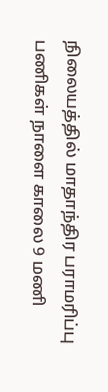நிலையத்தில் மாதாந்திர பராமரிப்பு பணிகள் நாளை காலை 9 மணி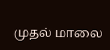முதல் மாலை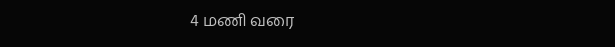4 மணி வரை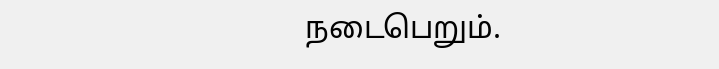நடைபெறும்.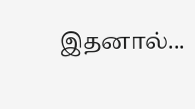இதனால்...